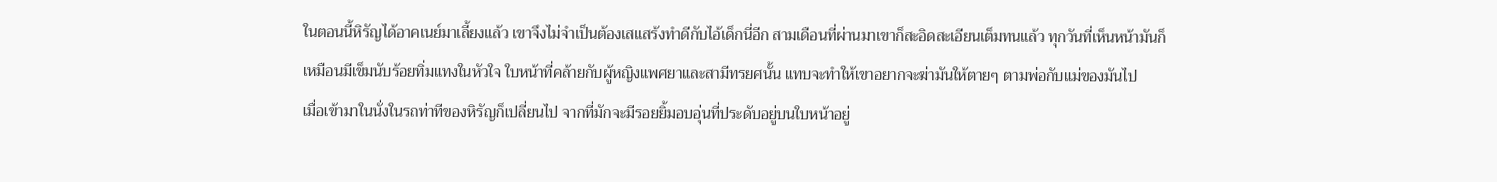ในตอนนี้หิรัญได้อาคเนย์มาเลี้ยงแล้ว เขาจึงไม่จำเป็นต้องเสแสร้งทำดีกับไอ้เด็กนี่อีก สามเดือนที่ผ่านมาเขาก็สะอิดสะเอียนเต็มทนแล้ว ทุกวันที่เห็นหน้ามันก็เหมือนมีเข็มนับร้อยทิ่มแทงในหัวใจ ใบหน้าที่คล้ายกับผู้หญิงแพศยาและสามีทรยศนั้น แทบจะทำให้เขาอยากจะฆ่ามันให้ตายๆ ตามพ่อกับแม่ของมันไป
เมื่อเข้ามาในนั่งในรถท่าทีของหิรัญก็เปลี่ยนไป จากที่มักจะมีรอยยิ้มอบอุ่นที่ประดับอยู่บนใบหน้าอยู่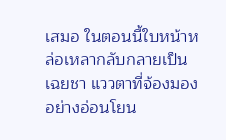เสมอ ในตอนนี้ใบหน้าหล่อเหลากลับกลายเป็นเฉยชา แววตาที่จ้องมองอย่างอ่อนโยน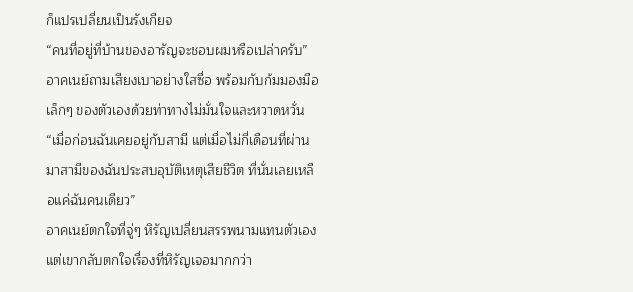ก็แปรเปลี่ยนเป็นรังเกียจ
“คนที่อยู่ที่บ้านของอารัญจะชอบผมหรือเปล่าครับ” อาคเนย์ถามเสียงเบาอย่างใสซื่อ พร้อมกับก้มมองมือเล็กๆ ของตัวเองด้วยท่าทางไม่มั่นใจและหวาดหวั่น
“เมื่อก่อนฉันเคยอยู่กับสามี แต่เมื่อไม่กี่เดือนที่ผ่านมาสามีของฉันประสบอุบัติเหตุเสียชีวิต ที่นั่นเลยเหลือแค่ฉันคนเดียว”
อาคเนย์ตกใจที่จู่ๆ หิรัญเปลี่ยนสรรพนามแทนตัวเอง แต่เขากลับตกใจเรื่องที่หิรัญเจอมากกว่า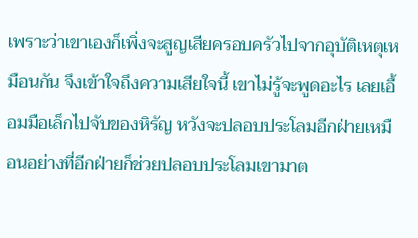เพราะว่าเขาเองก็เพิ่งจะสูญเสียครอบครัวไปจากอุบัติเหตุเหมือนกัน จึงเข้าใจถึงความเสียใจนี้ เขาไม่รู้จะพูดอะไร เลยเอื้อมมือเล็กไปจับของหิรัญ หวังจะปลอบประโลมอีกฝ่ายเหมือนอย่างที่อีกฝ่ายก็ช่วยปลอบประโลมเขามาต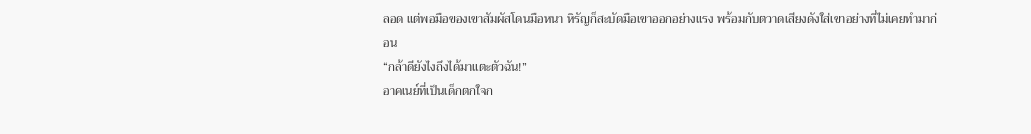ลอด แต่พอมือของเขาสัมผัสโดนมือหนา หิรัญก็สะบัดมือเขาออกอย่างแรง พร้อมกับตวาดเสียงดังใส่เขาอย่างที่ไม่เคยทำมาก่อน
“กล้าดียังไงถึงได้มาแตะตัวฉัน!”
อาคเนย์ที่เป็นเด็กตกใจก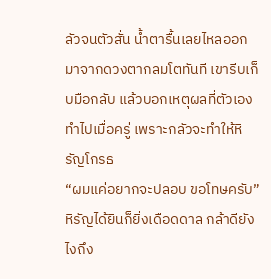ลัวจนตัวสั่น น้ำตารื้นเลยไหลออกมาจากดวงตากลมโตทันที เขารีบเก็บมือกลับ แล้วบอกเหตุผลที่ตัวเองทำไปเมื่อครู่ เพราะกลัวจะทำให้หิรัญโกรธ
“ผมแค่อยากจะปลอบ ขอโทษครับ”
หิรัญได้ยินก็ยิ่งเดือดดาล กล้าดียังไงถึง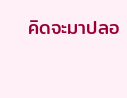คิดจะมาปลอ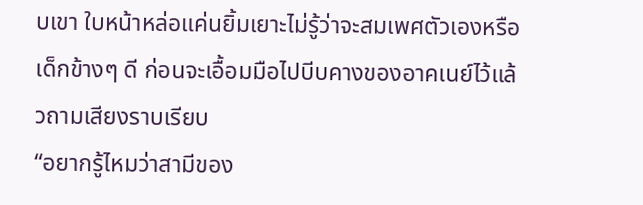บเขา ใบหน้าหล่อแค่นยิ้มเยาะไม่รู้ว่าจะสมเพศตัวเองหรือเด็กข้างๆ ดี ก่อนจะเอื้อมมือไปบีบคางของอาคเนย์ไว้แล้วถามเสียงราบเรียบ
“อยากรู้ไหมว่าสามีของ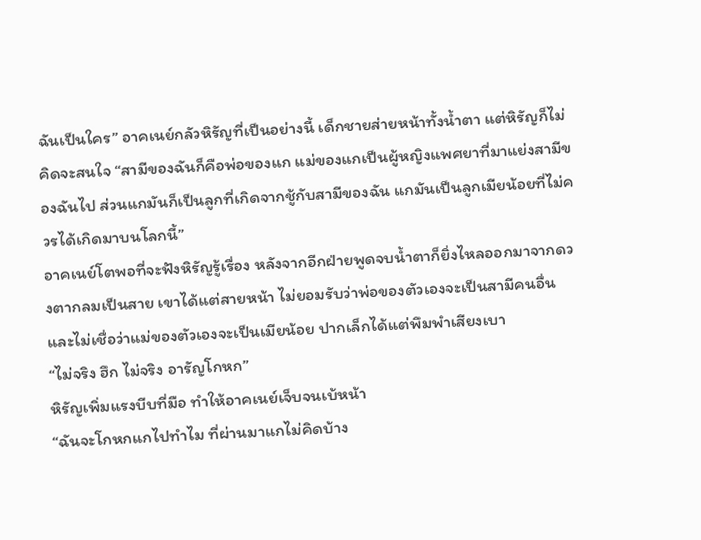ฉันเป็นใคร” อาคเนย์กลัวหิรัญที่เป็นอย่างนี้ เด็กชายส่ายหน้าทั้งน้ำตา แต่หิรัญก็ไม่คิดจะสนใจ “สามีของฉันก็คือพ่อของแก แม่ของแกเป็นผู้หญิงแพศยาที่มาแย่งสามีของฉันไป ส่วนแกมันก็เป็นลูกที่เกิดจากชู้กับสามีของฉัน แกมันเป็นลูกเมียน้อยที่ไม่ควรได้เกิดมาบนโลกนี้”
อาคเนย์โตพอที่จะฟังหิรัญรู้เรื่อง หลังจากอีกฝ่ายพูดจบน้ำตาก็ยิ่งไหลออกมาจากดวงตากลมเป็นสาย เขาได้แต่สายหน้า ไม่ยอมรับว่าพ่อของตัวเองจะเป็นสามีคนอื่น และไม่เชื่อว่าแม่ของตัวเองจะเป็นเมียน้อย ปากเล็กได้แต่พึมพำเสียงเบา
“ไม่จริง ฮึก ไม่จริง อารัญโกหก”
หิรัญเพิ่มแรงบีบที่มือ ทำให้อาคเนย์เจ็บจนเบ้หน้า
“ฉันจะโกหกแกไปทำไม ที่ผ่านมาแกไม่คิดบ้าง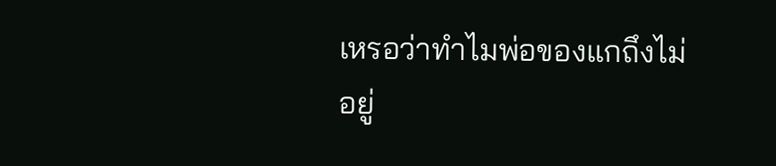เหรอว่าทำไมพ่อของแกถึงไม่อยู่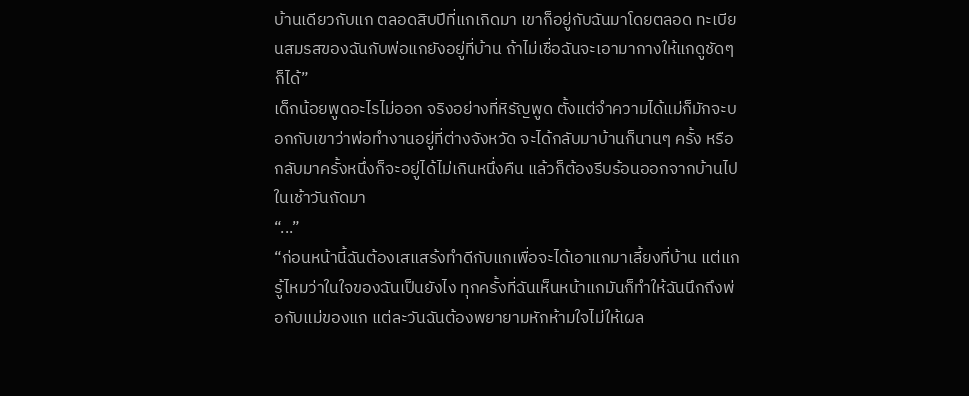บ้านเดียวกับแก ตลอดสิบปีที่แกเกิดมา เขาก็อยู่กับฉันมาโดยตลอด ทะเบียนสมรสของฉันกับพ่อแกยังอยู่ที่บ้าน ถ้าไม่เชื่อฉันจะเอามากางให้แกดูชัดๆ ก็ได้”
เด็กน้อยพูดอะไรไม่ออก จริงอย่างที่หิรัญพูด ตั้งแต่จำความได้แม่ก็มักจะบอกกับเขาว่าพ่อทำงานอยู่ที่ต่างจังหวัด จะได้กลับมาบ้านก็นานๆ ครั้ง หรือกลับมาครั้งหนึ่งก็จะอยู่ได้ไม่เกินหนึ่งคืน แล้วก็ต้องรีบร้อนออกจากบ้านไปในเช้าวันถัดมา
“...”
“ก่อนหน้านี้ฉันต้องเสแสร้งทำดีกับแกเพื่อจะได้เอาแกมาเลี้ยงที่บ้าน แต่แกรู้ไหมว่าในใจของฉันเป็นยังไง ทุกครั้งที่ฉันเห็นหน้าแกมันก็ทำให้ฉันนึกถึงพ่อกับแม่ของแก แต่ละวันฉันต้องพยายามหักห้ามใจไม่ให้เผล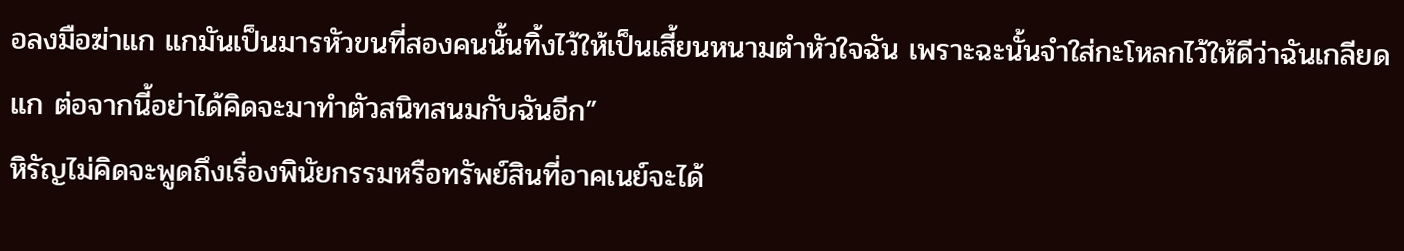อลงมือฆ่าแก แกมันเป็นมารหัวขนที่สองคนนั้นทิ้งไว้ให้เป็นเสี้ยนหนามตำหัวใจฉัน เพราะฉะนั้นจำใส่กะโหลกไว้ให้ดีว่าฉันเกลียดแก ต่อจากนี้อย่าได้คิดจะมาทำตัวสนิทสนมกับฉันอีก”
หิรัญไม่คิดจะพูดถึงเรื่องพินัยกรรมหรือทรัพย์สินที่อาคเนย์จะได้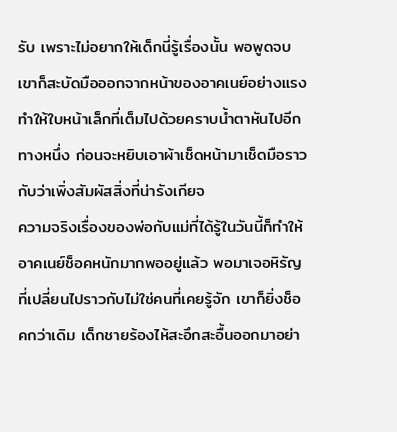รับ เพราะไม่อยากให้เด็กนี่รู้เรื่องนั้น พอพูดจบเขาก็สะบัดมือออกจากหน้าของอาคเนย์อย่างแรง ทำให้ใบหน้าเล็กที่เต็มไปด้วยคราบน้ำตาหันไปอีกทางหนึ่ง ก่อนจะหยิบเอาผ้าเช็ดหน้ามาเช็ดมือราวกับว่าเพิ่งสัมผัสสิ่งที่น่ารังเกียจ
ความจริงเรื่องของพ่อกับแม่ที่ได้รู้ในวันนี้ก็ทำให้อาคเนย์ช็อคหนักมากพออยู่แล้ว พอมาเจอหิรัญที่เปลี่ยนไปราวกับไม่ใช่คนที่เคยรู้จัก เขาก็ยิ่งช็อคกว่าเดิม เด็กชายร้องไห้สะอึกสะอื้นออกมาอย่า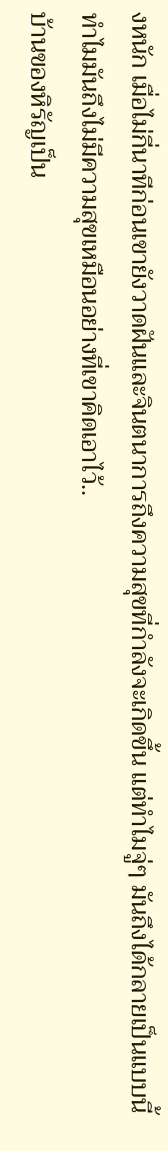งหนัก เมื่อไม่กี่นาทีก่อนเขายังวาดฝันและจินตนาการถึงความสุขที่กำลังจะเกิดขึ้น แต่ทำไมจู่ๆ มันถึงได้กลายเป็นแบบนี้ ทำไมมันถึงไม่มีความสุขเหมือนอย่างที่เขาคิดเอาไว้..
บ้านของหิรัญเป็น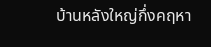บ้านหลังใหญ่กึ่งคฤหา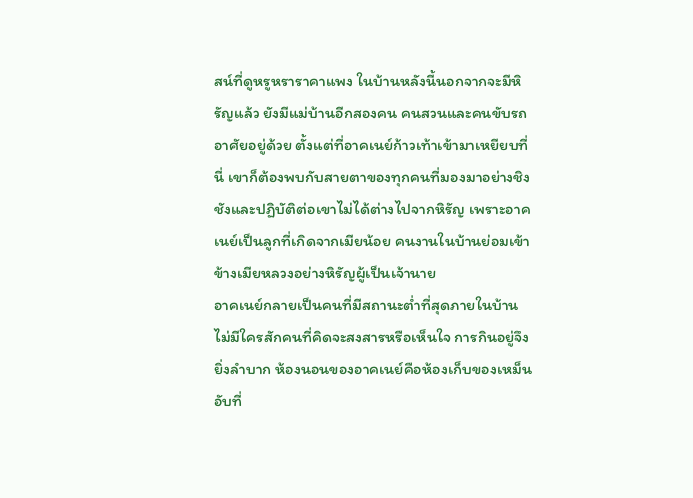สน์ที่ดูหรูหราราคาแพง ในบ้านหลังนี้นอกจากจะมีหิรัญแล้ว ยังมีแม่บ้านอีกสองคน คนสวนและคนขับรถอาศัยอยู่ด้วย ตั้งแต่ที่อาคเนย์ก้าวเท้าเข้ามาเหยียบที่นี่ เขาก็ต้องพบกับสายตาของทุกคนที่มองมาอย่างชิงชังและปฏิบัติต่อเขาไม่ได้ต่างไปจากหิรัญ เพราะอาคเนย์เป็นลูกที่เกิดจากเมียน้อย คนงานในบ้านย่อมเข้าข้างเมียหลวงอย่างหิรัญผู้เป็นเจ้านาย
อาคเนย์กลายเป็นคนที่มีสถานะต่ำที่สุดภายในบ้าน ไม่มีใครสักคนที่คิดจะสงสารหรือเห็นใจ การกินอยู่จึงยิ่งลำบาก ห้องนอนของอาคเนย์คือห้องเก็บของเหม็นอับที่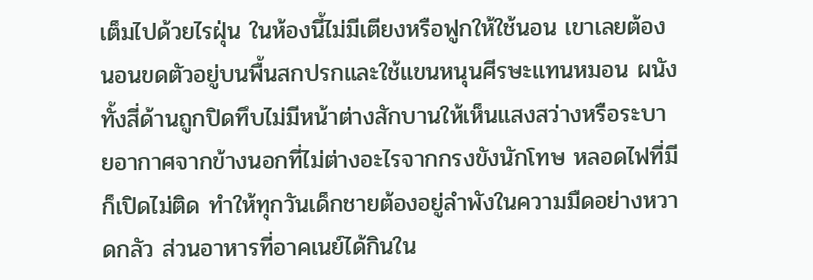เต็มไปด้วยไรฝุ่น ในห้องนี้ไม่มีเตียงหรือฟูกให้ใช้นอน เขาเลยต้องนอนขดตัวอยู่บนพื้นสกปรกและใช้แขนหนุนศีรษะแทนหมอน ผนังทั้งสี่ด้านถูกปิดทึบไม่มีหน้าต่างสักบานให้เห็นแสงสว่างหรือระบายอากาศจากข้างนอกที่ไม่ต่างอะไรจากกรงขังนักโทษ หลอดไฟที่มีก็เปิดไม่ติด ทำให้ทุกวันเด็กชายต้องอยู่ลำพังในความมืดอย่างหวาดกลัว ส่วนอาหารที่อาคเนย์ได้กินใน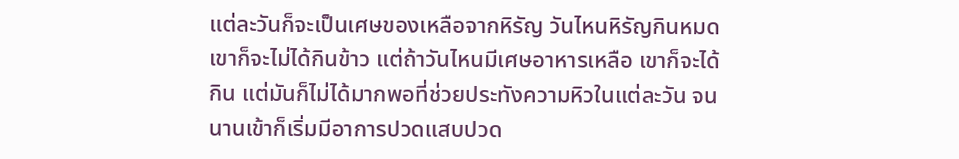แต่ละวันก็จะเป็นเศษของเหลือจากหิรัญ วันไหนหิรัญกินหมด เขาก็จะไม่ได้กินข้าว แต่ถ้าวันไหนมีเศษอาหารเหลือ เขาก็จะได้กิน แต่มันก็ไม่ได้มากพอที่ช่วยประทังความหิวในแต่ละวัน จนนานเข้าก็เริ่มมีอาการปวดแสบปวด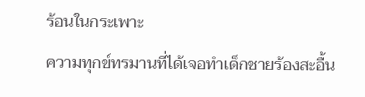ร้อนในกระเพาะ
ความทุกข์ทรมานที่ได้เจอทำเด็กชายร้องสะอื้น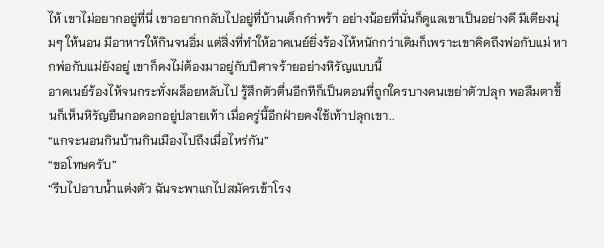ไห้ เขาไม่อยากอยู่ที่นี่ เขาอยากกลับไปอยู่ที่บ้านเด็กกำพร้า อย่างน้อยที่นั่นก็ดูแลเขาเป็นอย่างดี มีเตียงนุ่มๆ ให้นอน มีอาหารให้กินจนอิ่ม แต่สิ่งที่ทำให้อาคเนย์ยิ่งร้องไห้หนักกว่าเดิมก็เพราะเขาคิดถึงพ่อกับแม่ หากพ่อกับแม่ยังอยู่ เขาก็คงไม่ต้องมาอยู่กับปีศาจร้ายอย่างหิรัญแบบนี้
อาคเนย์ร้องไห้จนกระทั่งผล็อยหลับไป รู้สึกตัวตื่นอีกทีก็เป็นตอนที่ถูกใครบางคนเขย่าตัวปลุก พอลืมตาขึ้นก็เห็นหิรัญยืนกอดอกอยู่ปลายเท้า เมื่อครู่นี้อีกฝ่ายคงใช้เท้าปลุกเขา..
“แกจะนอนกินบ้านกินเมืองไปถึงเมื่อไหร่กัน”
“ขอโทษครับ”
“รีบไปอาบน้ำแต่งตัว ฉันจะพาแกไปสมัครเข้าโรง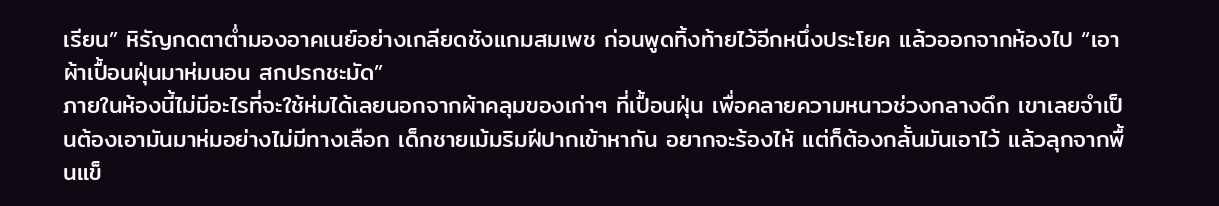เรียน” หิรัญกดตาต่ำมองอาคเนย์อย่างเกลียดชังแกมสมเพช ก่อนพูดทิ้งท้ายไว้อีกหนึ่งประโยค แล้วออกจากห้องไป “เอาผ้าเปื้อนฝุ่นมาห่มนอน สกปรกชะมัด”
ภายในห้องนี้ไม่มีอะไรที่จะใช้ห่มได้เลยนอกจากผ้าคลุมของเก่าๆ ที่เปื้อนฝุ่น เพื่อคลายความหนาวช่วงกลางดึก เขาเลยจำเป็นต้องเอามันมาห่มอย่างไม่มีทางเลือก เด็กชายเม้มริมฝีปากเข้าหากัน อยากจะร้องไห้ แต่ก็ต้องกลั้นมันเอาไว้ แล้วลุกจากพื้นแข็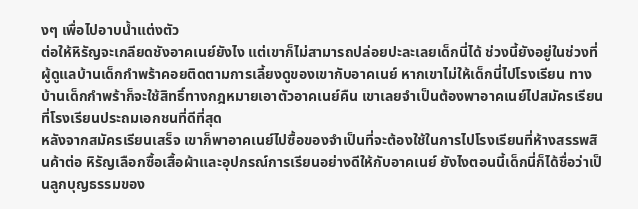งๆ เพื่อไปอาบน้ำแต่งตัว
ต่อให้หิรัญจะเกลียดชังอาคเนย์ยังไง แต่เขาก็ไม่สามารถปล่อยปะละเลยเด็กนี่ได้ ช่วงนี้ยังอยู่ในช่วงที่ผู้ดูแลบ้านเด็กกำพร้าคอยติดตามการเลี้ยงดูของเขากับอาคเนย์ หากเขาไม่ให้เด็กนี่ไปโรงเรียน ทางบ้านเด็กกำพร้าก็จะใช้สิทธิ์ทางกฎหมายเอาตัวอาคเนย์คืน เขาเลยจำเป็นต้องพาอาคเนย์ไปสมัครเรียนที่โรงเรียนประถมเอกชนที่ดีที่สุด
หลังจากสมัครเรียนเสร็จ เขาก็พาอาคเนย์ไปซื้อของจำเป็นที่จะต้องใช้ในการไปโรงเรียนที่ห้างสรรพสินค้าต่อ หิรัญเลือกซื้อเสื้อผ้าและอุปกรณ์การเรียนอย่างดีให้กับอาคเนย์ ยังไงตอนนี้เด็กนี่ก็ได้ชื่อว่าเป็นลูกบุญธรรมของ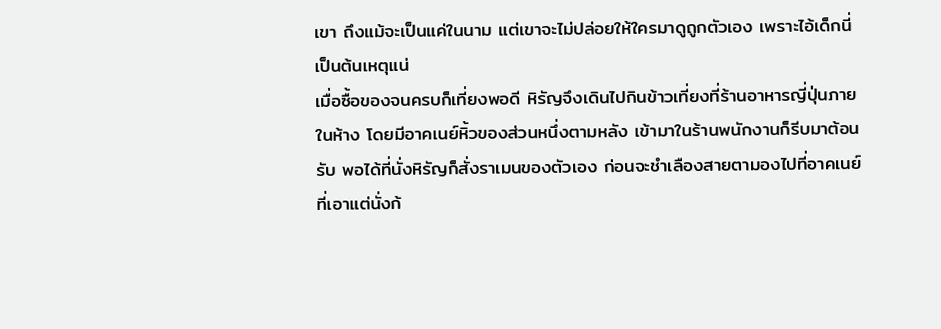เขา ถึงแม้จะเป็นแค่ในนาม แต่เขาจะไม่ปล่อยให้ใครมาดูถูกตัวเอง เพราะไอ้เด็กนี่เป็นต้นเหตุแน่
เมื่อซื้อของจนครบก็เที่ยงพอดี หิรัญจึงเดินไปกินข้าวเที่ยงที่ร้านอาหารญี่ปุ่นภายในห้าง โดยมีอาคเนย์หิ้วของส่วนหนึ่งตามหลัง เข้ามาในร้านพนักงานก็รีบมาต้อนรับ พอได้ที่นั่งหิรัญก็สั่งราเมนของตัวเอง ก่อนจะชำเลืองสายตามองไปที่อาคเนย์ที่เอาแต่นั่งก้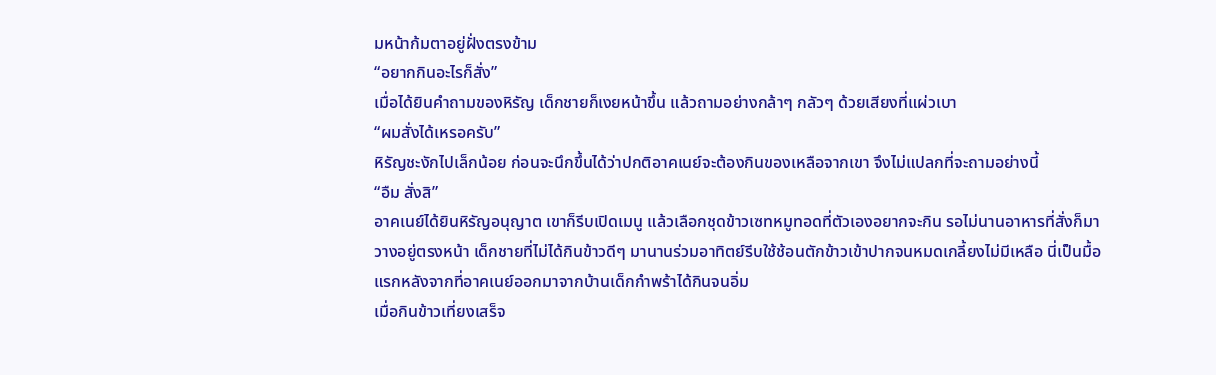มหน้าก้มตาอยู่ฝั่งตรงข้าม
“อยากกินอะไรก็สั่ง”
เมื่อได้ยินคำถามของหิรัญ เด็กชายก็เงยหน้าขึ้น แล้วถามอย่างกล้าๆ กลัวๆ ด้วยเสียงที่แผ่วเบา
“ผมสั่งได้เหรอครับ”
หิรัญชะงักไปเล็กน้อย ก่อนจะนึกขึ้นได้ว่าปกติอาคเนย์จะต้องกินของเหลือจากเขา จึงไม่แปลกที่จะถามอย่างนี้
“อืม สั่งสิ”
อาคเนย์ได้ยินหิรัญอนุญาต เขาก็รีบเปิดเมนู แล้วเลือกชุดข้าวเซทหมูทอดที่ตัวเองอยากจะกิน รอไม่นานอาหารที่สั่งก็มาวางอยู่ตรงหน้า เด็กชายที่ไม่ได้กินข้าวดีๆ มานานร่วมอาทิตย์รีบใช้ช้อนตักข้าวเข้าปากจนหมดเกลี้ยงไม่มีเหลือ นี่เป็นมื้อแรกหลังจากที่อาคเนย์ออกมาจากบ้านเด็กกำพร้าได้กินจนอิ่ม
เมื่อกินข้าวเที่ยงเสร็จ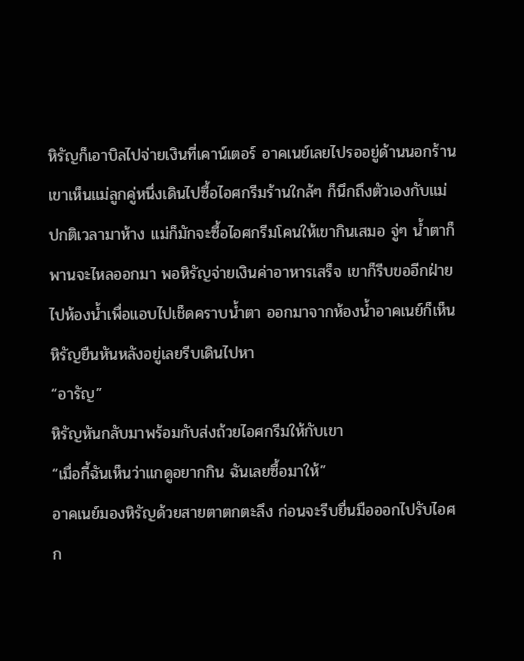หิรัญก็เอาบิลไปจ่ายเงินที่เคาน์เตอร์ อาคเนย์เลยไปรออยู่ด้านนอกร้าน เขาเห็นแม่ลูกคู่หนึ่งเดินไปซื้อไอศกรีมร้านใกล้ๆ ก็นึกถึงตัวเองกับแม่ ปกติเวลามาห้าง แม่ก็มักจะซื้อไอศกรีมโคนให้เขากินเสมอ จู่ๆ น้ำตาก็พานจะไหลออกมา พอหิรัญจ่ายเงินค่าอาหารเสร็จ เขาก็รีบขออีกฝ่ายไปห้องน้ำเพื่อแอบไปเช็ดคราบน้ำตา ออกมาจากห้องน้ำอาคเนย์ก็เห็นหิรัญยืนหันหลังอยู่เลยรีบเดินไปหา
“อารัญ”
หิรัญหันกลับมาพร้อมกับส่งถ้วยไอศกรีมให้กับเขา
“เมื่อกี้ฉันเห็นว่าแกดูอยากกิน ฉันเลยซื้อมาให้”
อาคเนย์มองหิรัญด้วยสายตาตกตะลึง ก่อนจะรีบยื่นมือออกไปรับไอศก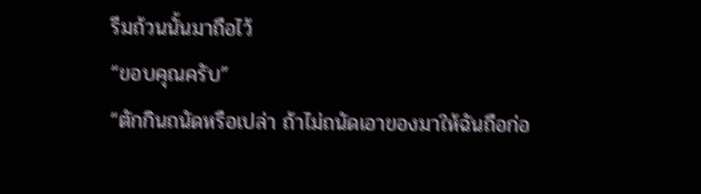รีมถ้วนนั้นมาถือไว้
“ขอบคุณครับ”
“ตักกินถนัดหรือเปล่า ถ้าไม่ถนัดเอาของมาให้ฉันถือก่อ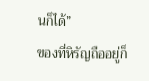นก็ได้”
ของที่หิรัญถืออยู่ก็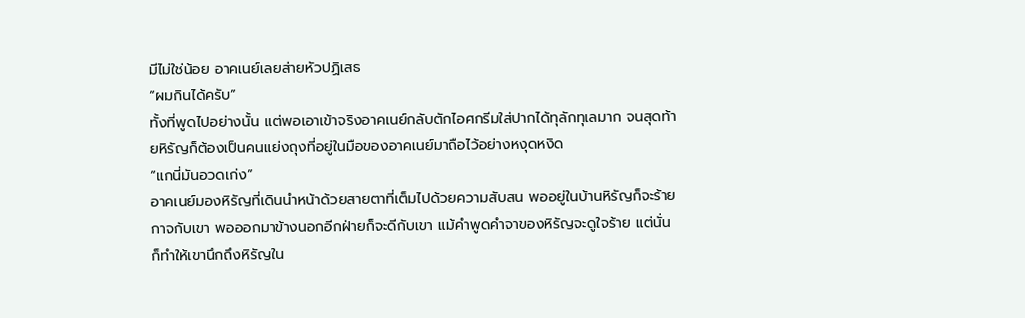มีไม่ใช่น้อย อาคเนย์เลยส่ายหัวปฏิเสธ
“ผมกินได้ครับ”
ทั้งที่พูดไปอย่างนั้น แต่พอเอาเข้าจริงอาคเนย์กลับตักไอศกรีมใส่ปากได้ทุลักทุเลมาก จนสุดท้ายหิรัญก็ต้องเป็นคนแย่งถุงที่อยู่ในมือของอาคเนย์มาถือไว้อย่างหงุดหงิด
“แกนี่มันอวดเก่ง”
อาคเนย์มองหิรัญที่เดินนำหน้าด้วยสายตาที่เต็มไปด้วยความสับสน พออยู่ในบ้านหิรัญก็จะร้ายกาจกับเขา พอออกมาข้างนอกอีกฝ่ายก็จะดีกับเขา แม้คำพูดคำจาของหิรัญจะดูใจร้าย แต่นั่นก็ทำให้เขานึกถึงหิรัญใน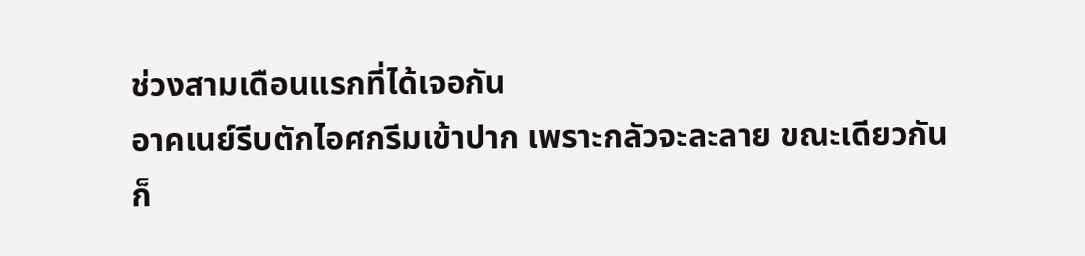ช่วงสามเดือนแรกที่ได้เจอกัน
อาคเนย์รีบตักไอศกรีมเข้าปาก เพราะกลัวจะละลาย ขณะเดียวกันก็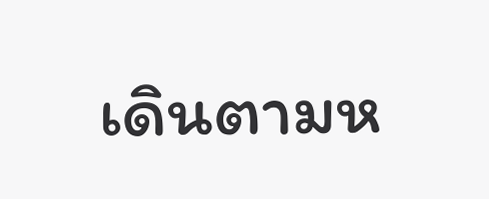เดินตามห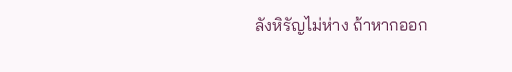ลังหิรัญไม่ห่าง ถ้าหากออก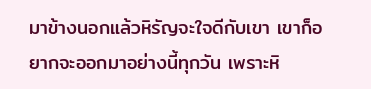มาข้างนอกแล้วหิรัญจะใจดีกับเขา เขาก็อยากจะออกมาอย่างนี้ทุกวัน เพราะหิ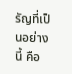รัญที่เป็นอย่างนี้ คือ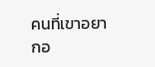คนที่เขาอยากอ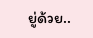ยู่ด้วย..